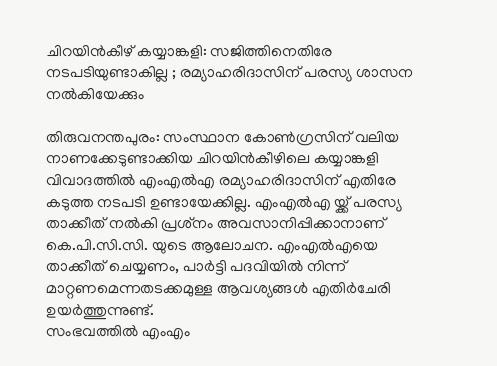ചിറയിന്‍കീഴ് കയ്യാങ്കളി: സജിത്തിനെതിരേ നടപടിയുണ്ടാകില്ല ; രമ്യാഹരിദാസിന് പരസ്യ ശാസന നല്‍കിയേക്കും

തിരുവനന്തപുരം: സംസ്ഥാന കോണ്‍ഗ്രസിന് വലിയ നാണക്കേടുണ്ടാക്കിയ ചിറയിന്‍കീഴിലെ കയ്യാങ്കളി വിവാദത്തില്‍ എംഎല്‍എ രമ്യാഹരിദാസിന് എതിരേ കടുത്ത നടപടി ഉണ്ടായേക്കില്ല. എംഎല്‍എ യ്ക്ക് പരസ്യ താക്കീത് നല്‍കി പ്രശ്‌നം അവസാനിപ്പിക്കാനാണ് കെ.പി.സി.സി. യുടെ ആലോചന. എംഎൽഎയെ താക്കീത് ചെയ്യണം, പാർട്ടി പദവിയിൽ നിന്ന് മാറ്റണമെന്നതടക്കമുള്ള ആവശ്യങ്ങൾ എതിർചേരി ഉയർത്തുന്നുണ്ട്.
സംഭവത്തില്‍ എംഎം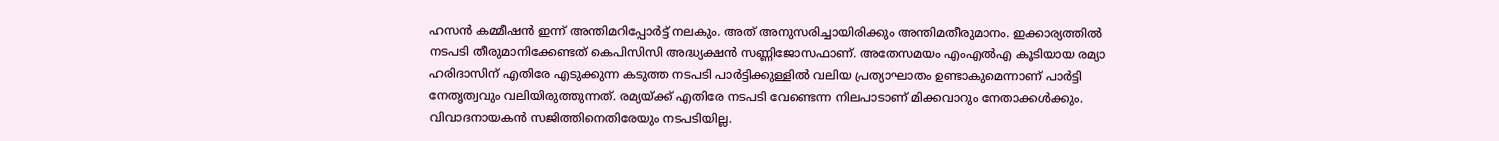ഹസന്‍ കമ്മീഷന്‍ ഇന്ന് അന്തിമറിപ്പോര്‍ട്ട് നലകും. അത് അനുസരിച്ചായിരിക്കും അന്തിമതീരുമാനം. ഇക്കാര്യത്തില്‍ നടപടി തീരുമാനിക്കേണ്ടത് കെപിസിസി അദ്ധ്യക്ഷന്‍ സണ്ണിജോസഫാണ്. അതേസമയം എംഎല്‍എ കൂടിയായ രമ്യാ ഹരിദാസിന് എതിരേ എടുക്കുന്ന കടുത്ത നടപടി പാര്‍ട്ടിക്കുള്ളില്‍ വലിയ പ്രത്യാഘാതം ഉണ്ടാകുമെന്നാണ് പാര്‍ട്ടി നേതൃത്വവും വലിയിരുത്തുന്നത്. രമ്യയ്ക്ക് എതിരേ നടപടി വേണ്ടെന്ന നിലപാടാണ് മിക്കവാറും നേതാക്കള്‍ക്കും. വിവാദനായകന്‍ സജിത്തിനെതിരേയും നടപടിയില്ല.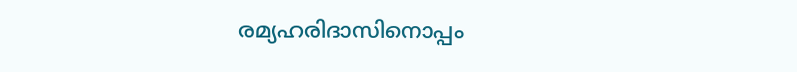രമ്യഹരിദാസിനൊപ്പം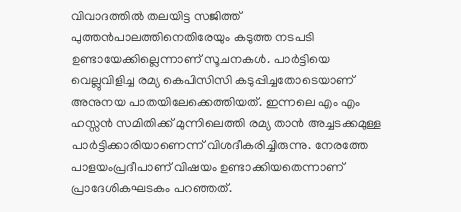വിവാദത്തില്‍ തലയിട്ട സജിത്ത് പുത്തന്‍പാലത്തിനെതിരേയും കടുത്ത നടപടി ഉണ്ടായേക്കില്ലെന്നാണ് സൂചനകള്‍. പാര്‍ട്ടിയെ വെല്ലുവിളിച്ച രമ്യ കെപിസിസി കടുപ്പിച്ചതോടെയാണ് അനുനയ പാതയിലേക്കെത്തിയത്. ഇന്നലെ എം എം ഹസ്സന്‍ സമിതിക്ക് മുന്നിലെത്തി രമ്യ താന്‍ അച്ചടക്കമുള്ള പാര്‍ട്ടിക്കാരിയാണെന്ന് വിശദീകരിച്ചിരുന്നു. നേരത്തേ പാളയംപ്രദീപാണ് വിഷയം ഉണ്ടാക്കിയതെന്നാണ് പ്രാദേശികഘടകം പറഞ്ഞത്.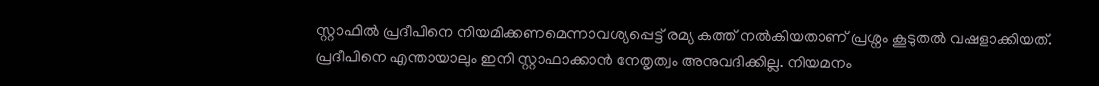സ്റ്റാഫില്‍ പ്രദീപിനെ നിയമിക്കണമെന്നാവശ്യപ്പെട്ട് രമ്യ കത്ത് നൽകിയതാണ് പ്രശ്നം കൂടുതൽ വഷളാക്കിയത്. പ്രദീപിനെ എന്തായാലും ഇനി സ്റ്റാഫാക്കാൻ നേതൃത്വം അനുവദിക്കില്ല. നിയമനം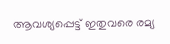ആവശ്യപ്പെട്ട് ഇതുവരെ രമ്യ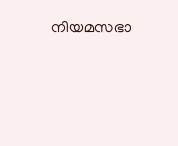നിയമസഭാ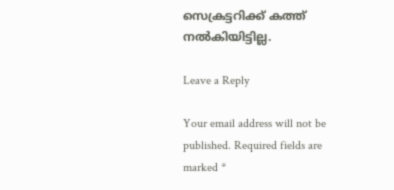സെക്രട്ടറിക്ക് കത്ത് നൽകിയിട്ടില്ല.

Leave a Reply

Your email address will not be published. Required fields are marked *